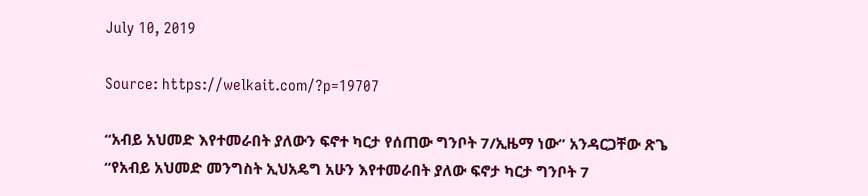July 10, 2019

Source: https://welkait.com/?p=19707

“አብይ አህመድ እየተመራበት ያለውን ፍኖተ ካርታ የሰጠው ግንቦት 7/ኢዜማ ነው” አንዳርጋቸው ጽጌ “የአብይ አህመድ መንግስት ኢህአዴግ አሁን እየተመራበት ያለው ፍኖታ ካርታ ግንቦት 7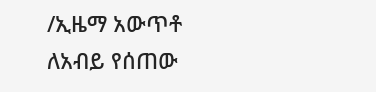/ኢዜማ አውጥቶ ለአብይ የሰጠው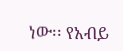ነው፡፡ የአብይ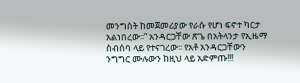መንግስት ከመጀመሪያው የራሱ የሆነ ፍኖተ ካርታ አልነበረው፡፡” አንዳርጋቸው ጽጌ በአትላንታ የኢዜማ ስብሰባ ላይ የተናገረው፡፡ የአቶ አንዳርጋቸውን ንግግር ሙሉውን ከዚህ ላይ አድምጡ!!!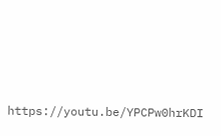https://youtu.be/YPCPw0hrKDI